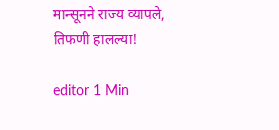मान्सूनने राज्य व्यापले, तिफणी हालल्या!

editor 1 Min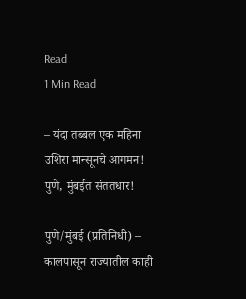Read
1 Min Read

– यंदा तब्बल एक महिना उशिरा मान्सूनचे आगमन! पुणे, मुंबईत संततधार!

पुणे/मुंबई (प्रतिनिधी) – कालपासून राज्यातील काही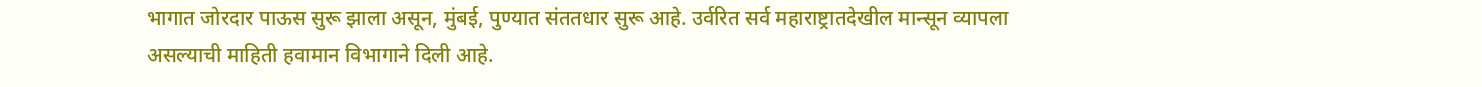भागात जोरदार पाऊस सुरू झाला असून, मुंबई, पुण्यात संततधार सुरू आहे. उर्वरित सर्व महाराष्ट्रातदेखील मान्सून व्यापला असल्याची माहिती हवामान विभागाने दिली आहे.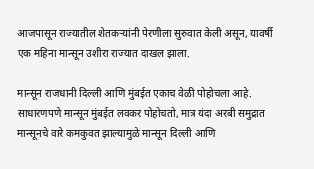आजपासून राज्यातील शेतकर्‍यांनी पेरणीला सुरुवात केली असून, यावर्षी एक महिना मान्सून उशीरा राज्यात दाखल झाला.

मान्सून राजधानी दिल्ली आणि मुंबईत एकाच वेळी पोहोचला आहे. साधारणपणे मान्सून मुंबईत लवकर पोहोचतो, मात्र यंदा अरबी समुद्रात मान्सूनचे वारे कमकुवत झाल्यामुळे मान्सून दिल्ली आणि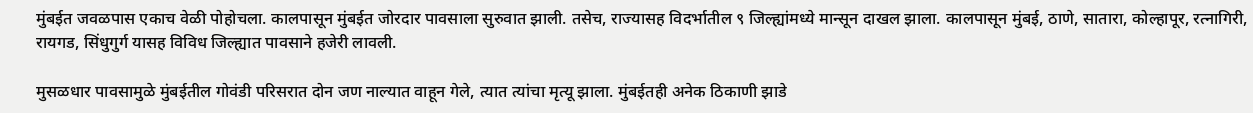मुंबईत जवळपास एकाच वेळी पोहोचला. कालपासून मुंबईत जोरदार पावसाला सुरुवात झाली. तसेच, राज्यासह विदर्भातील ९ जिल्ह्यांमध्ये मान्सून दाखल झाला. कालपासून मुंबई, ठाणे, सातारा, कोल्हापूर, रत्नागिरी, रायगड, सिंधुगुर्ग यासह विविध जिल्ह्यात पावसाने हजेरी लावली.

मुसळधार पावसामुळे मुंबईतील गोवंडी परिसरात दोन जण नाल्यात वाहून गेले, त्यात त्यांचा मृत्यू झाला. मुंबईतही अनेक ठिकाणी झाडे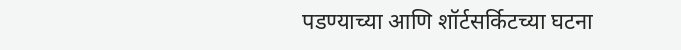पडण्याच्या आणि शॉर्टसर्किटच्या घटना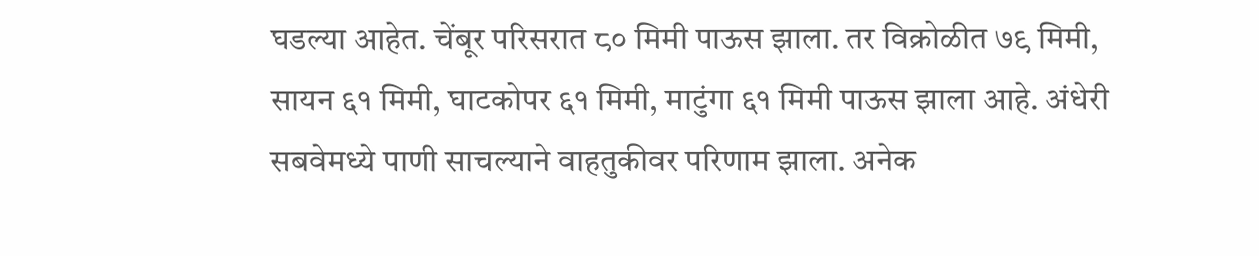घडल्या आहेत. चेंबूर परिसरात ८० मिमी पाऊस झाला. तर विक्रोळीत ७९ मिमी, सायन ६१ मिमी, घाटकोपर ६१ मिमी, माटुंगा ६१ मिमी पाऊस झाला आहे. अंधेरी सबवेमध्ये पाणी साचल्याने वाहतुकीवर परिणाम झाला. अनेक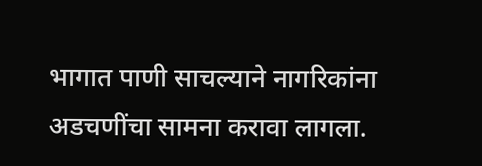भागात पाणी साचल्याने नागरिकांना अडचणींचा सामना करावा लागला.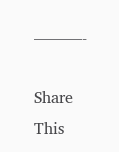———-

Share This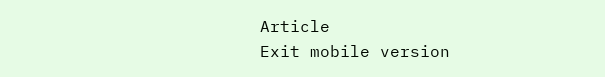Article
Exit mobile version